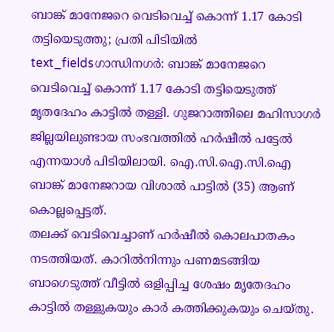ബാങ്ക് മാനേജറെ വെടിവെച്ച് കൊന്ന് 1.17 കോടി തട്ടിയെടുത്തു; പ്രതി പിടിയിൽ
text_fieldsഗാന്ധിനഗർ: ബാങ്ക് മാനേജറെ വെടിവെച്ച് കൊന്ന് 1.17 കോടി തട്ടിയെടുത്ത് മൃതദേഹം കാട്ടിൽ തള്ളി. ഗുജറാത്തിലെ മഹിസാഗർ ജില്ലയിലുണ്ടായ സംഭവത്തിൽ ഹർഷീൽ പട്ടേൽ എന്നയാൾ പിടിയിലായി. ഐ.സി.ഐ.സി.ഐ ബാങ്ക് മാനേജറായ വിശാൽ പാട്ടിൽ (35) ആണ് കൊല്ലപ്പെട്ടത്.
തലക്ക് വെടിവെച്ചാണ് ഹർഷീൽ കൊലപാതകം നടത്തിയത്. കാറിൽനിന്നും പണമടങ്ങിയ ബാഗെടുത്ത് വീട്ടിൽ ഒളിപ്പിച്ച ശേഷം മൃതേദഹം കാട്ടിൽ തള്ളുകയും കാർ കത്തിക്കുകയും ചെയ്തു.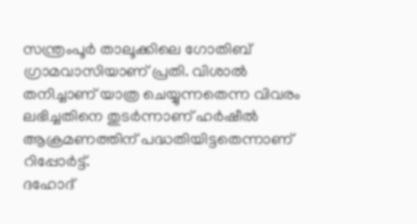സന്ത്രംപൂർ താലൂക്കിലെ ഗോതിബ് ഗ്രാമവാസിയാണ് പ്രതി. വിശാൽ തനിച്ചാണ് യാത്ര ചെയ്യുന്നതെന്ന വിവരം ലഭിച്ചതിനെ തുടർന്നാണ് ഹർഷീൽ ആക്രമണത്തിന് പദ്ധതിയിട്ടതെന്നാണ് റിപ്പോർട്ട്.
ദഹോദ്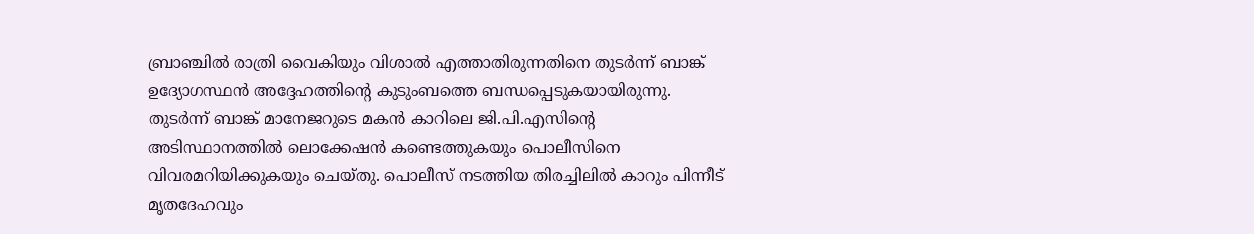ബ്രാഞ്ചിൽ രാത്രി വൈകിയും വിശാൽ എത്താതിരുന്നതിനെ തുടർന്ന് ബാങ്ക് ഉദ്യോഗസ്ഥൻ അദ്ദേഹത്തിന്റെ കുടുംബത്തെ ബന്ധപ്പെടുകയായിരുന്നു. തുടർന്ന് ബാങ്ക് മാനേജറുടെ മകൻ കാറിലെ ജി.പി.എസിന്റെ അടിസ്ഥാനത്തിൽ ലൊക്കേഷൻ കണ്ടെത്തുകയും പൊലീസിനെ വിവരമറിയിക്കുകയും ചെയ്തു. പൊലീസ് നടത്തിയ തിരച്ചിലിൽ കാറും പിന്നീട് മൃതദേഹവും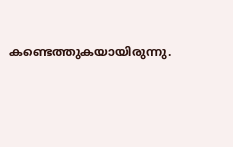കണ്ടെത്തുകയായിരുന്നു.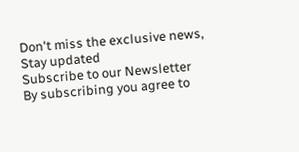Don't miss the exclusive news, Stay updated
Subscribe to our Newsletter
By subscribing you agree to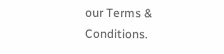our Terms & Conditions.